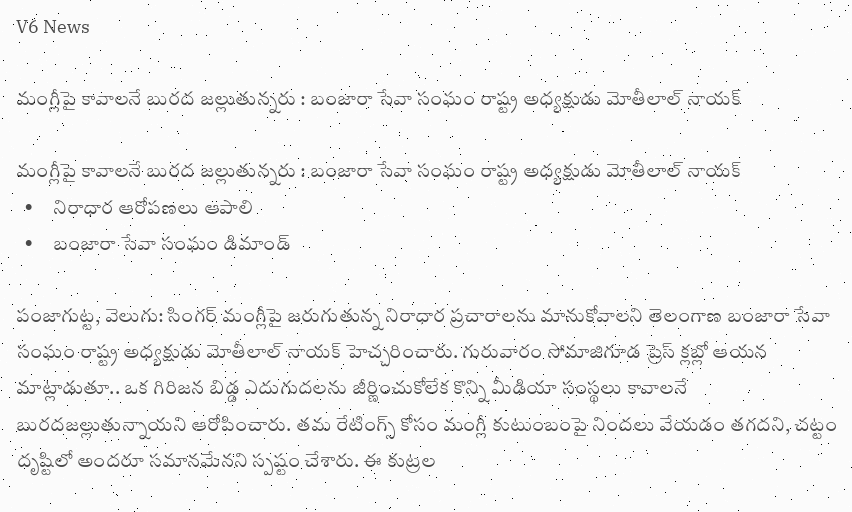V6 News

మంగ్లీపై కావాలనే బురద జల్లుతున్నరు : బంజారా సేవా సంఘం రాష్ట్ర అధ్యక్షుడు మోతీలాల్ నాయక్

మంగ్లీపై కావాలనే బురద జల్లుతున్నరు : బంజారా సేవా సంఘం రాష్ట్ర అధ్యక్షుడు మోతీలాల్ నాయక్
  •     నిరాధార ఆరోపణలు ఆపాలి
  •     బంజారా సేవా సంఘం డిమాండ్

పంజాగుట్ట, వెలుగు: సింగర్ మంగ్లీపై జరుగుతున్న నిరాధార ప్రచారాలను మానుకోవాలని తెలంగాణ బంజారా సేవా సంఘం రాష్ట్ర అధ్యక్షుడు మోతీలాల్ నాయక్ హెచ్చరించారు. గురువారం సోమాజిగూడ ప్రెస్ క్లబ్లో ఆయన మాట్లాడుతూ.. ఒక గిరిజన బిడ్డ ఎదుగుదలను జీర్ణించుకోలేక కొన్ని మీడియా సంస్థలు కావాలనే బురదజల్లుతున్నాయని ఆరోపించారు. తమ రేటింగ్స్ కోసం మంగ్లీ కుటుంబంపై నిందలు వేయడం తగదని, చట్టం దృష్టిలో అందరూ సమానమేనని స్పష్టం చేశారు. ఈ కుట్రల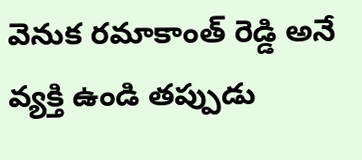వెనుక రమాకాంత్ రెడ్డి అనే వ్యక్తి ఉండి తప్పుడు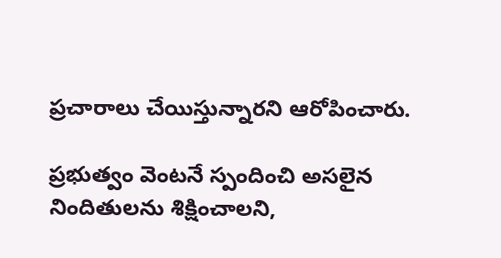ప్రచారాలు చేయిస్తున్నారని ఆరోపించారు.

ప్రభుత్వం వెంటనే స్పందించి అసలైన నిందితులను శిక్షించాలని,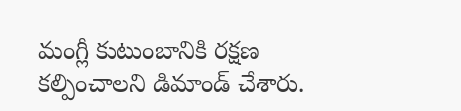మంగ్లీ కుటుంబానికి రక్షణ కల్పించాలని డిమాండ్ చేశారు.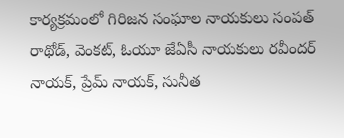కార్యక్రమంలో గిరిజన సంఘాల నాయకులు సంపత్ రాథోడ్, వెంకట్, ఓయూ జేఏసీ నాయకులు రవీందర్ నాయక్, ప్రేమ్ నాయక్, సునీత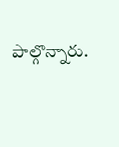పాల్గొన్నారు.